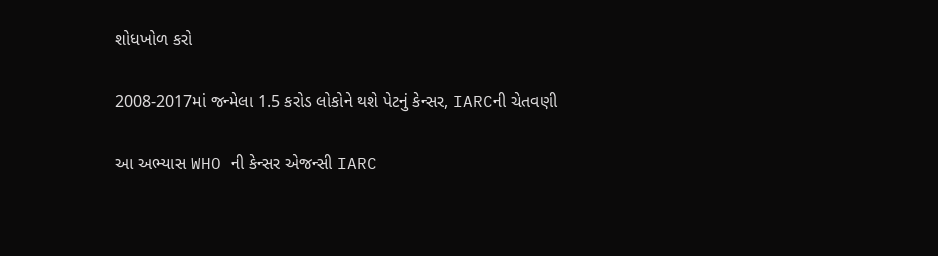શોધખોળ કરો

2008-2017માં જન્મેલા 1.5 કરોડ લોકોને થશે પેટનું કેન્સર, IARCની ચેતવણી

આ અભ્યાસ WHO ની કેન્સર એજન્સી IARC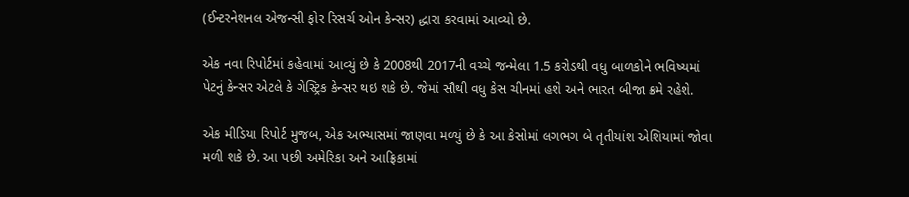(ઈન્ટરનેશનલ એજન્સી ફોર રિસર્ચ ઓન કેન્સર) દ્ધારા કરવામાં આવ્યો છે.

એક નવા રિપોર્ટમાં કહેવામાં આવ્યું છે કે 2008થી 2017ની વચ્ચે જન્મેલા 1.5 કરોડથી વધુ બાળકોને ભવિષ્યમાં પેટનું કેન્સર એટલે કે ગેસ્ટ્રિક કેન્સર થઇ શકે છે. જેમાં સૌથી વધુ કેસ ચીનમાં હશે અને ભારત બીજા ક્રમે રહેશે.

એક મીડિયા રિપોર્ટ મુજબ, એક અભ્યાસમાં જાણવા મળ્યું છે કે આ કેસોમાં લગભગ બે તૃતીયાંશ એશિયામાં જોવા મળી શકે છે. આ પછી અમેરિકા અને આફ્રિકામાં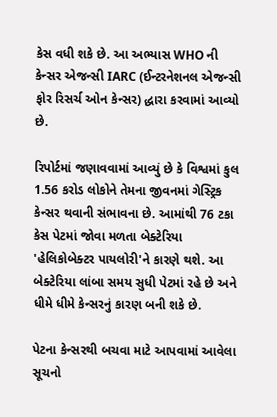કેસ વધી શકે છે. આ અભ્યાસ WHO ની કેન્સર એજન્સી IARC (ઈન્ટરનેશનલ એજન્સી ફોર રિસર્ચ ઓન કેન્સર) દ્ધારા કરવામાં આવ્યો છે.

રિપોર્ટમાં જણાવવામાં આવ્યું છે કે વિશ્વમાં કુલ 1.56 કરોડ લોકોને તેમના જીવનમાં ગેસ્ટ્રિક કેન્સર થવાની સંભાવના છે. આમાંથી 76 ટકા કેસ પેટમાં જોવા મળતા બેક્ટેરિયા 'હેલિકોબેક્ટર પાયલોરી'ને કારણે થશે. આ બેક્ટેરિયા લાંબા સમય સુધી પેટમાં રહે છે અને ધીમે ધીમે કેન્સરનું કારણ બની શકે છે.

પેટના કેન્સરથી બચવા માટે આપવામાં આવેલા સૂચનો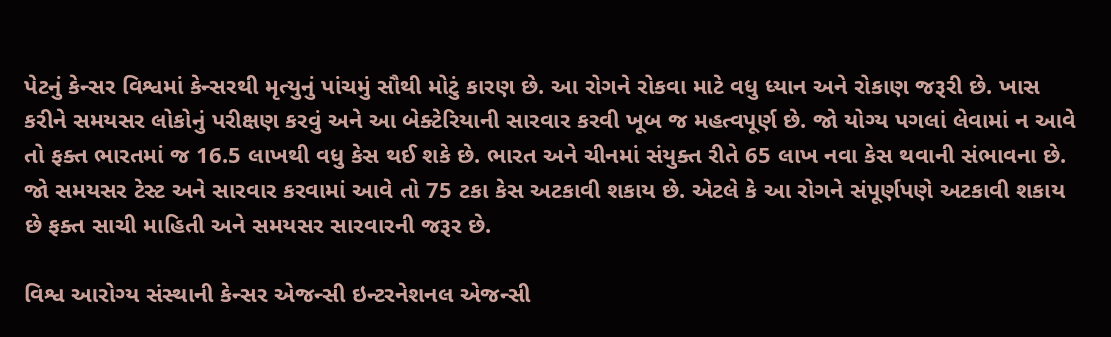પેટનું કેન્સર વિશ્વમાં કેન્સરથી મૃત્યુનું પાંચમું સૌથી મોટું કારણ છે. આ રોગને રોકવા માટે વધુ ધ્યાન અને રોકાણ જરૂરી છે. ખાસ કરીને સમયસર લોકોનું પરીક્ષણ કરવું અને આ બેક્ટેરિયાની સારવાર કરવી ખૂબ જ મહત્વપૂર્ણ છે. જો યોગ્ય પગલાં લેવામાં ન આવે તો ફક્ત ભારતમાં જ 16.5 લાખથી વધુ કેસ થઈ શકે છે. ભારત અને ચીનમાં સંયુક્ત રીતે 65 લાખ નવા કેસ થવાની સંભાવના છે. જો સમયસર ટેસ્ટ અને સારવાર કરવામાં આવે તો 75 ટકા કેસ અટકાવી શકાય છે. એટલે કે આ રોગને સંપૂર્ણપણે અટકાવી શકાય છે ફક્ત સાચી માહિતી અને સમયસર સારવારની જરૂર છે.

વિશ્વ આરોગ્ય સંસ્થાની કેન્સર એજન્સી ઇન્ટરનેશનલ એજન્સી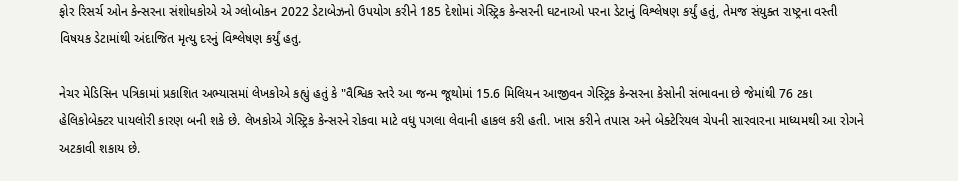ફોર રિસર્ચ ઓન કેન્સરના સંશોધકોએ એ ગ્લોબોકન 2022 ડેટાબેઝનો ઉપયોગ કરીને 185 દેશોમાં ગેસ્ટ્રિક કેન્સરની ઘટનાઓ પરના ડેટાનું વિશ્લેષણ કર્યું હતું, તેમજ સંયુક્ત રાષ્ટ્રના વસ્તી વિષયક ડેટામાંથી અંદાજિત મૃત્યુ દરનું વિશ્લેષણ કર્યું હતુ.

નેચર મેડિસિન પત્રિકામાં પ્રકાશિત અભ્યાસમાં લેખકોએ કહ્યું હતું કે "વૈશ્વિક સ્તરે આ જન્મ જૂથોમાં 15.6 મિલિયન આજીવન ગેસ્ટ્રિક કેન્સરના કેસોની સંભાવના છે જેમાંથી 76 ટકા હેલિકોબેક્ટર પાયલોરી કારણ બની શકે છે. લેખકોએ ગેસ્ટ્રિક કેન્સરને રોકવા માટે વધુ પગલા લેવાની હાકલ કરી હતી. ખાસ કરીને તપાસ અને બેક્ટેરિયલ ચેપની સારવારના માધ્યમથી આ રોગને અટકાવી શકાય છે.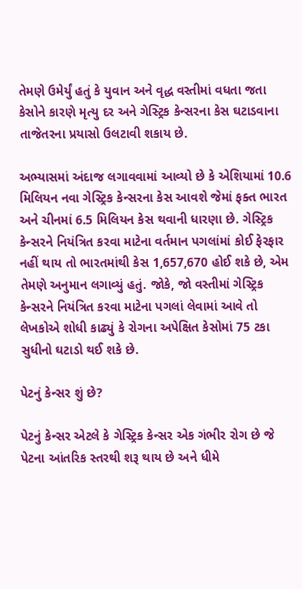તેમણે ઉમેર્યું હતું કે યુવાન અને વૃદ્ધ વસ્તીમાં વધતા જતા કેસોને કારણે મૃત્યુ દર અને ગેસ્ટ્રિક કેન્સરના કેસ ઘટાડવાના તાજેતરના પ્રયાસો ઉલટાવી શકાય છે.

અભ્યાસમાં અંદાજ લગાવવામાં આવ્યો છે કે એશિયામાં 10.6 મિલિયન નવા ગેસ્ટ્રિક કેન્સરના કેસ આવશે જેમાં ફક્ત ભારત અને ચીનમાં 6.5 મિલિયન કેસ થવાની ધારણા છે. ગેસ્ટ્રિક કેન્સરને નિયંત્રિત કરવા માટેના વર્તમાન પગલાંમાં કોઈ ફેરફાર નહીં થાય તો ભારતમાંથી કેસ 1,657,670 હોઈ શકે છે, એમ તેમણે અનુમાન લગાવ્યું હતું. જોકે, જો વસ્તીમાં ગેસ્ટ્રિક કેન્સરને નિયંત્રિત કરવા માટેના પગલાં લેવામાં આવે તો લેખકોએ શોધી કાઢ્યું કે રોગના અપેક્ષિત કેસોમાં 75 ટકા સુધીનો ઘટાડો થઈ શકે છે.

પેટનું કેન્સર શું છે?

પેટનું કેન્સર એટલે કે ગેસ્ટ્રિક કેન્સર એક ગંભીર રોગ છે જે પેટના આંતરિક સ્તરથી શરૂ થાય છે અને ધીમે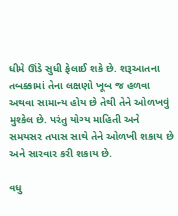ધીમે ઊંડે સુધી ફેલાઈ શકે છે. શરૂઆતના તબક્કામાં તેના લક્ષણો ખૂબ જ હળવા અથવા સામાન્ય હોય છે તેથી તેને ઓળખવું મુશ્કેલ છે. પરંતુ યોગ્ય માહિતી અને સમયસર તપાસ સાથે તેને ઓળખી શકાય છે અને સારવાર કરી શકાય છે.

વધુ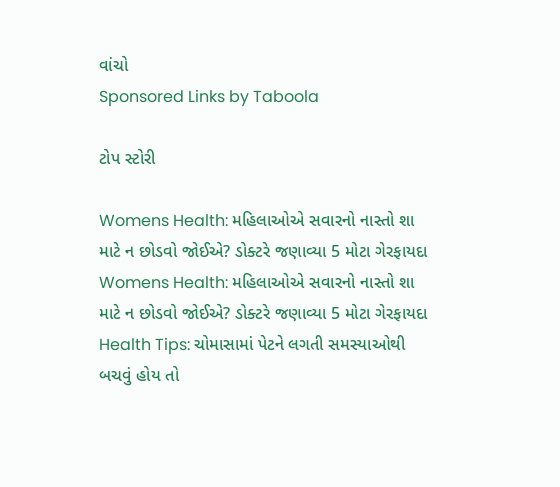વાંચો
Sponsored Links by Taboola

ટોપ સ્ટોરી

Womens Health: મહિલાઓએ સવારનો નાસ્તો શા માટે ન છોડવો જોઈએ? ડોક્ટરે જણાવ્યા 5 મોટા ગેરફાયદા
Womens Health: મહિલાઓએ સવારનો નાસ્તો શા માટે ન છોડવો જોઈએ? ડોક્ટરે જણાવ્યા 5 મોટા ગેરફાયદા
Health Tips: ચોમાસામાં પેટને લગતી સમસ્યાઓથી બચવું હોય તો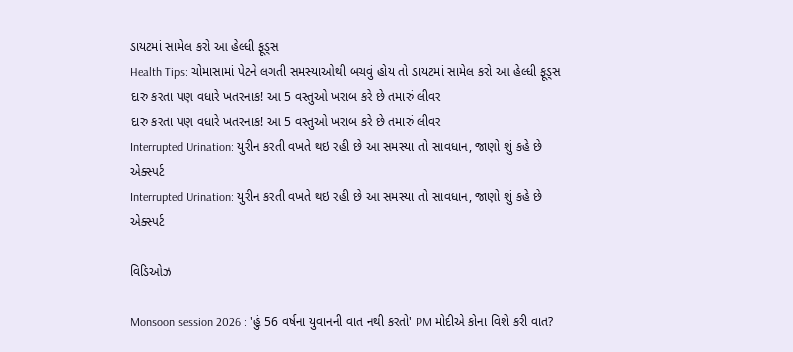ડાયટમાં સામેલ કરો આ હેલ્ધી ફૂડ્સ
Health Tips: ચોમાસામાં પેટને લગતી સમસ્યાઓથી બચવું હોય તો ડાયટમાં સામેલ કરો આ હેલ્ધી ફૂડ્સ
દારુ કરતા પણ વધારે ખતરનાક! આ 5 વસ્તુઓ ખરાબ કરે છે તમારું લીવર
દારુ કરતા પણ વધારે ખતરનાક! આ 5 વસ્તુઓ ખરાબ કરે છે તમારું લીવર
Interrupted Urination: યુરીન કરતી વખતે થઇ રહી છે આ સમસ્યા તો સાવધાન, જાણો શું કહે છે એક્સ્પર્ટ
Interrupted Urination: યુરીન કરતી વખતે થઇ રહી છે આ સમસ્યા તો સાવધાન, જાણો શું કહે છે એક્સ્પર્ટ

વિડિઓઝ

Monsoon session 2026 : 'હું 56 વર્ષના યુવાનની વાત નથી કરતો' PM મોદીએ કોના વિશે કરી વાત?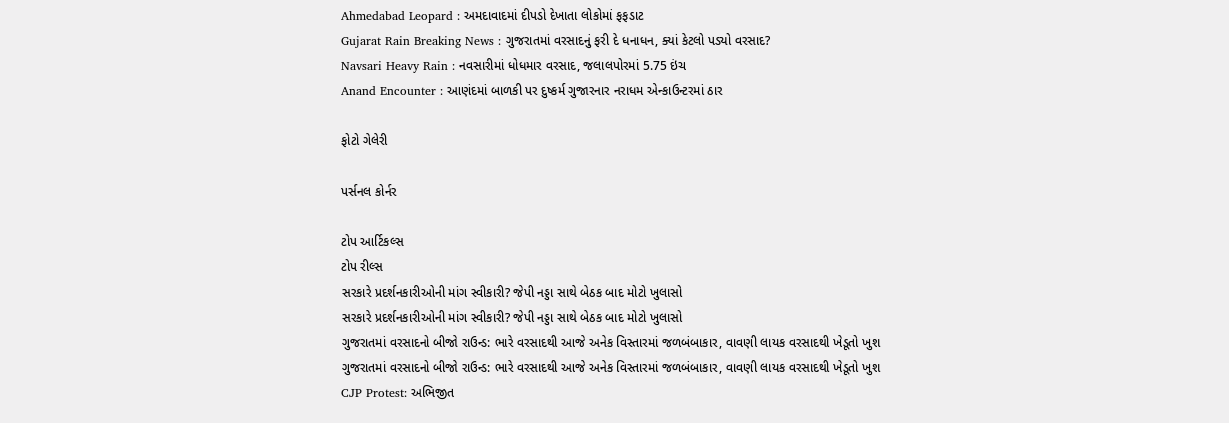Ahmedabad Leopard : અમદાવાદમાં દીપડો દેખાતા લોકોમાં ફફડાટ
Gujarat Rain Breaking News : ગુજરાતમાં વરસાદનું ફરી દે ધનાધન, ક્યાં કેટલો પડ્યો વરસાદ?
Navsari Heavy Rain : નવસારીમાં ધોધમાર વરસાદ, જલાલપોરમાં 5.75 ઇંચ
Anand Encounter : આણંદમાં બાળકી પર દુષ્કર્મ ગુજારનાર નરાધમ એન્કાઉન્ટરમાં ઠાર

ફોટો ગેલેરી

પર્સનલ કોર્નર

ટોપ આર્ટિકલ્સ
ટોપ રીલ્સ
સરકારે પ્રદર્શનકારીઓની માંગ સ્વીકારી? જેપી નડ્ડા સાથે બેઠક બાદ મોટો ખુલાસો
સરકારે પ્રદર્શનકારીઓની માંગ સ્વીકારી? જેપી નડ્ડા સાથે બેઠક બાદ મોટો ખુલાસો
ગુજરાતમાં વરસાદનો બીજો રાઉન્ડ: ભારે વરસાદથી આજે અનેક વિસ્તારમાં જળબંબાકાર, વાવણી લાયક વરસાદથી ખેડૂતો ખુશ
ગુજરાતમાં વરસાદનો બીજો રાઉન્ડ: ભારે વરસાદથી આજે અનેક વિસ્તારમાં જળબંબાકાર, વાવણી લાયક વરસાદથી ખેડૂતો ખુશ
CJP Protest: અભિજીત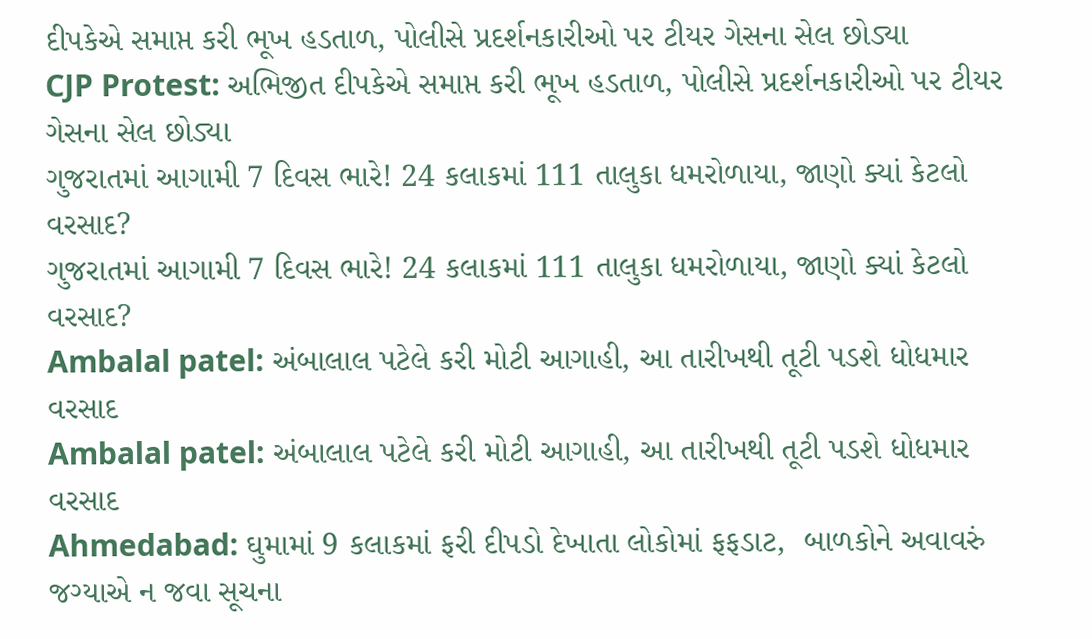દીપકેએ સમાપ્ત કરી ભૂખ હડતાળ, પોલીસે પ્રદર્શનકારીઓ પર ટીયર ગેસના સેલ છોડ્યા
CJP Protest: અભિજીત દીપકેએ સમાપ્ત કરી ભૂખ હડતાળ, પોલીસે પ્રદર્શનકારીઓ પર ટીયર ગેસના સેલ છોડ્યા
ગુજરાતમાં આગામી 7 દિવસ ભારે! 24 કલાકમાં 111 તાલુકા ધમરોળાયા, જાણો ક્યાં કેટલો વરસાદ?
ગુજરાતમાં આગામી 7 દિવસ ભારે! 24 કલાકમાં 111 તાલુકા ધમરોળાયા, જાણો ક્યાં કેટલો વરસાદ?
Ambalal patel: અંબાલાલ પટેલે કરી મોટી આગાહી, આ તારીખથી તૂટી પડશે ધોધમાર વરસાદ
Ambalal patel: અંબાલાલ પટેલે કરી મોટી આગાહી, આ તારીખથી તૂટી પડશે ધોધમાર વરસાદ
Ahmedabad: ઘુમામાં 9 કલાકમાં ફરી દીપડો દેખાતા લોકોમાં ફફડાટ,  બાળકોને અવાવરું જગ્યાએ ન જવા સૂચના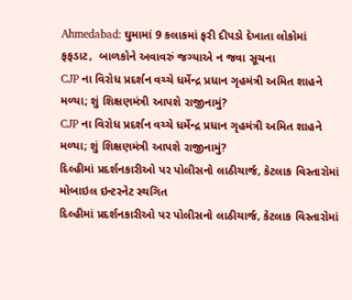Ahmedabad: ઘુમામાં 9 કલાકમાં ફરી દીપડો દેખાતા લોકોમાં ફફડાટ,  બાળકોને અવાવરું જગ્યાએ ન જવા સૂચના
CJP ના વિરોધ પ્રદર્શન વચ્ચે ધર્મેન્દ્ર પ્રધાન ગૃહમંત્રી અમિત શાહને મળ્યા; શું શિક્ષણમંત્રી આપશે રાજીનામું?
CJP ના વિરોધ પ્રદર્શન વચ્ચે ધર્મેન્દ્ર પ્રધાન ગૃહમંત્રી અમિત શાહને મળ્યા; શું શિક્ષણમંત્રી આપશે રાજીનામું?
દિલ્હીમાં પ્રદર્શનકારીઓ પર પોલીસનો લાઠીચાર્જ, કેટલાક વિસ્તારોમાં મોબાઇલ ઇન્ટરનેટ સ્થગિત
દિલ્હીમાં પ્રદર્શનકારીઓ પર પોલીસનો લાઠીચાર્જ, કેટલાક વિસ્તારોમાં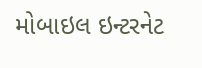મોબાઇલ ઇન્ટરનેટ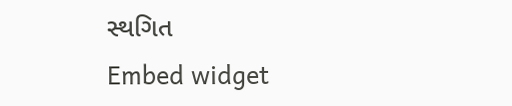સ્થગિત
Embed widget